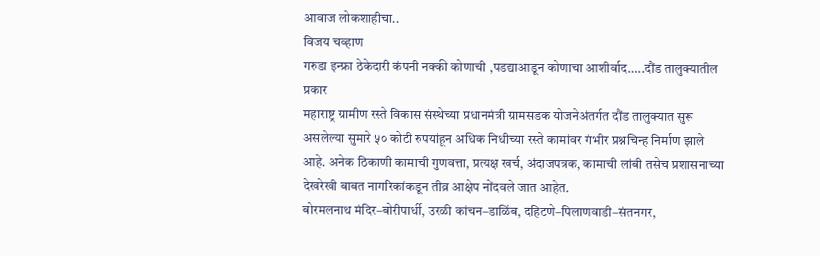आवाज लोकशाहीचा..
विजय चव्हाण
गरुडा इन्फ्रा ठेकेदारी कंपनी नक्की कोणाची ,पडद्याआडून कोणाचा आशीर्वाद…..दौंड तालुक्यातील प्रकार
महाराष्ट्र ग्रामीण रस्ते विकास संस्थेच्या प्रधानमंत्री ग्रामसडक योजनेअंतर्गत दौंड तालुक्यात सुरू असलेल्या सुमारे ५० कोटी रुपयांहून अधिक निधीच्या रस्ते कामांवर गंभीर प्रश्नचिन्ह निर्माण झाले आहे. अनेक ठिकाणी कामाची गुणवत्ता, प्रत्यक्ष खर्च, अंदाजपत्रक, कामाची लांबी तसेच प्रशासनाच्या देखरेखी बाबत नागरिकांकडून तीव्र आक्षेप नोंदवले जात आहेत.
बोरमलनाथ मंदिर–बोरीपार्धी, उरळी कांचन–डाळिंब, दहिटणे–पिलाणवाडी–संतनगर,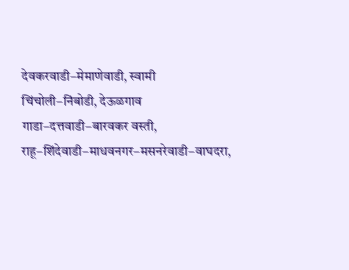देवकरवाडी–मेमाणेवाडी, स्वामी चिंचोली–निंबोडी, देऊळगाव गाडा–दत्तवाडी–बारवकर वस्ती, राहू–शिंदेवाडी–माधवनगर–मसनरेवाडी–वाघदरा,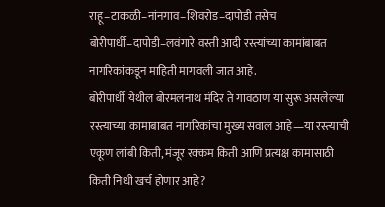राहू–टाकळी–नांनगाव–शिवरोड–दापोडी तसेच बोरीपार्धी–दापोडी–लवंगारे वस्ती आदी रस्त्यांच्या कामांबाबत नागरिकांकडून माहिती मागवली जात आहे.
बोरीपार्धी येथील बोरमलनाथ मंदिर ते गावठाण या सुरू असलेल्या रस्त्याच्या कामाबाबत नागरिकांचा मुख्य सवाल आहे—या रस्त्याची एकूण लांबी किती, मंजूर रक्कम किती आणि प्रत्यक्ष कामासाठी किती निधी खर्च होणार आहे?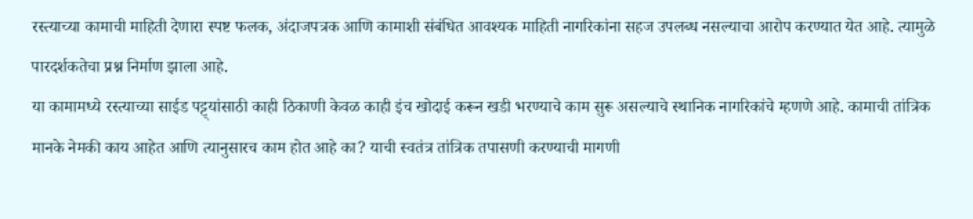रस्त्याच्या कामाची माहिती देणारा स्पष्ट फलक, अंदाजपत्रक आणि कामाशी संबंधित आवश्यक माहिती नागरिकांना सहज उपलब्ध नसल्याचा आरोप करण्यात येत आहे. त्यामुळे पारदर्शकतेचा प्रश्न निर्माण झाला आहे.
या कामामध्ये रस्त्याच्या साईड पट्ट्यांसाठी काही ठिकाणी केवळ काही इंच खोदाई करून खडी भरण्याचे काम सुरू असल्याचे स्थानिक नागरिकांचे म्हणणे आहे. कामाची तांत्रिक मानके नेमकी काय आहेत आणि त्यानुसारच काम होत आहे का? याची स्वतंत्र तांत्रिक तपासणी करण्याची मागणी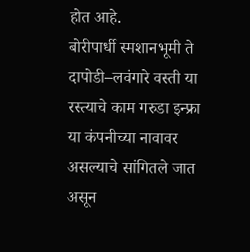होत आहे.
बोरीपार्धी स्मशानभूमी ते दापोडी–लवंगारे वस्ती या रस्त्याचे काम गरुडा इन्फ्रा या कंपनीच्या नावावर असल्याचे सांगितले जात असून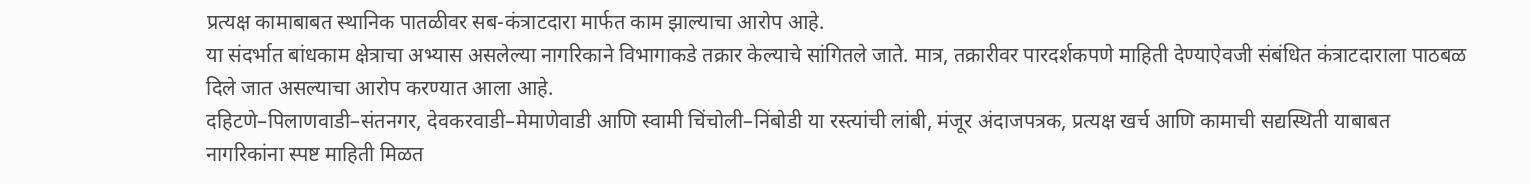प्रत्यक्ष कामाबाबत स्थानिक पातळीवर सब-कंत्राटदारा मार्फत काम झाल्याचा आरोप आहे.
या संदर्भात बांधकाम क्षेत्राचा अभ्यास असलेल्या नागरिकाने विभागाकडे तक्रार केल्याचे सांगितले जाते. मात्र, तक्रारीवर पारदर्शकपणे माहिती देण्याऐवजी संबंधित कंत्राटदाराला पाठबळ दिले जात असल्याचा आरोप करण्यात आला आहे.
दहिटणे–पिलाणवाडी–संतनगर, देवकरवाडी–मेमाणेवाडी आणि स्वामी चिंचोली–निंबोडी या रस्त्यांची लांबी, मंजूर अंदाजपत्रक, प्रत्यक्ष खर्च आणि कामाची सद्यस्थिती याबाबत नागरिकांना स्पष्ट माहिती मिळत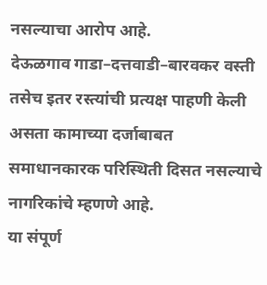नसल्याचा आरोप आहे.
देऊळगाव गाडा–दत्तवाडी–बारवकर वस्ती तसेच इतर रस्त्यांची प्रत्यक्ष पाहणी केली असता कामाच्या दर्जाबाबत समाधानकारक परिस्थिती दिसत नसल्याचे नागरिकांचे म्हणणे आहे.
या संपूर्ण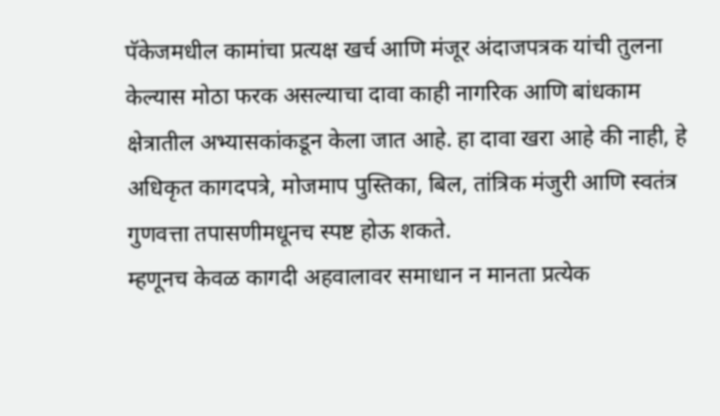पॅकेजमधील कामांचा प्रत्यक्ष खर्च आणि मंजूर अंदाजपत्रक यांची तुलना केल्यास मोठा फरक असल्याचा दावा काही नागरिक आणि बांधकाम क्षेत्रातील अभ्यासकांकडून केला जात आहे. हा दावा खरा आहे की नाही, हे अधिकृत कागदपत्रे, मोजमाप पुस्तिका, बिल, तांत्रिक मंजुरी आणि स्वतंत्र गुणवत्ता तपासणीमधूनच स्पष्ट होऊ शकते.
म्हणूनच केवळ कागदी अहवालावर समाधान न मानता प्रत्येक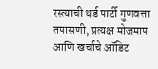रस्त्याची थर्ड पार्टी गुणवत्ता तपासणी, प्रत्यक्ष मोजमाप आणि खर्चाचे ऑडिट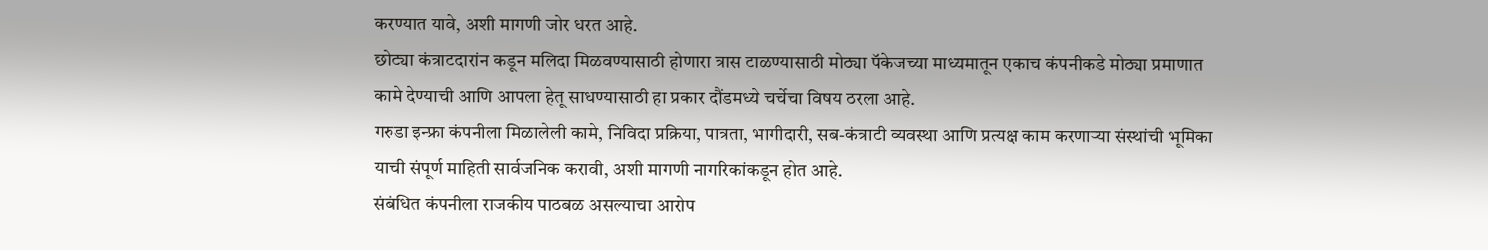करण्यात यावे, अशी मागणी जोर धरत आहे.
छोट्या कंत्राटदारांन कडून मलिदा मिळवण्यासाठी होणारा त्रास टाळण्यासाठी मोठ्या पॅकेजच्या माध्यमातून एकाच कंपनीकडे मोठ्या प्रमाणात कामे देण्याची आणि आपला हेतू साधण्यासाठी हा प्रकार दौंडमध्ये चर्चेचा विषय ठरला आहे.
गरुडा इन्फ्रा कंपनीला मिळालेली कामे, निविदा प्रक्रिया, पात्रता, भागीदारी, सब-कंत्राटी व्यवस्था आणि प्रत्यक्ष काम करणाऱ्या संस्थांची भूमिका याची संपूर्ण माहिती सार्वजनिक करावी, अशी मागणी नागरिकांकडून होत आहे.
संबंधित कंपनीला राजकीय पाठबळ असल्याचा आरोप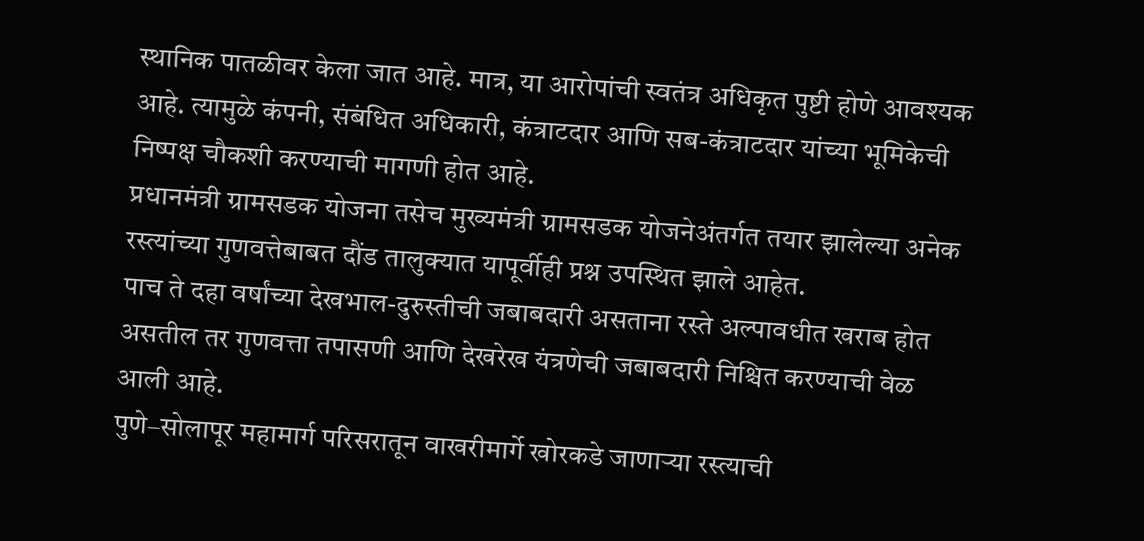स्थानिक पातळीवर केला जात आहे. मात्र, या आरोपांची स्वतंत्र अधिकृत पुष्टी होणे आवश्यक आहे. त्यामुळे कंपनी, संबंधित अधिकारी, कंत्राटदार आणि सब-कंत्राटदार यांच्या भूमिकेची निष्पक्ष चौकशी करण्याची मागणी होत आहे.
प्रधानमंत्री ग्रामसडक योजना तसेच मुख्यमंत्री ग्रामसडक योजनेअंतर्गत तयार झालेल्या अनेक रस्त्यांच्या गुणवत्तेबाबत दौंड तालुक्यात यापूर्वीही प्रश्न उपस्थित झाले आहेत.
पाच ते दहा वर्षांच्या देखभाल-दुरुस्तीची जबाबदारी असताना रस्ते अल्पावधीत खराब होत असतील तर गुणवत्ता तपासणी आणि देखरेख यंत्रणेची जबाबदारी निश्चित करण्याची वेळ आली आहे.
पुणे–सोलापूर महामार्ग परिसरातून वाखरीमार्गे खोरकडे जाणाऱ्या रस्त्याची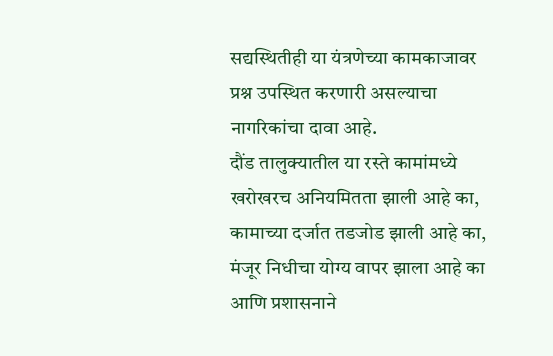सद्यस्थितीही या यंत्रणेच्या कामकाजावर प्रश्न उपस्थित करणारी असल्याचा नागरिकांचा दावा आहे.
दौंड तालुक्यातील या रस्ते कामांमध्ये खरोखरच अनियमितता झाली आहे का, कामाच्या दर्जात तडजोड झाली आहे का, मंजूर निधीचा योग्य वापर झाला आहे का आणि प्रशासनाने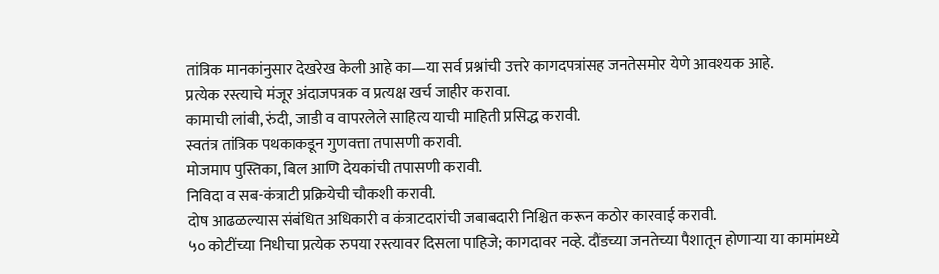तांत्रिक मानकांनुसार देखरेख केली आहे का—या सर्व प्रश्नांची उत्तरे कागदपत्रांसह जनतेसमोर येणे आवश्यक आहे.
प्रत्येक रस्त्याचे मंजूर अंदाजपत्रक व प्रत्यक्ष खर्च जाहीर करावा.
कामाची लांबी, रुंदी, जाडी व वापरलेले साहित्य याची माहिती प्रसिद्ध करावी.
स्वतंत्र तांत्रिक पथकाकडून गुणवत्ता तपासणी करावी.
मोजमाप पुस्तिका, बिल आणि देयकांची तपासणी करावी.
निविदा व सब-कंत्राटी प्रक्रियेची चौकशी करावी.
दोष आढळल्यास संबंधित अधिकारी व कंत्राटदारांची जबाबदारी निश्चित करून कठोर कारवाई करावी.
५० कोटींच्या निधीचा प्रत्येक रुपया रस्त्यावर दिसला पाहिजे; कागदावर नव्हे. दौंडच्या जनतेच्या पैशातून होणाऱ्या या कामांमध्ये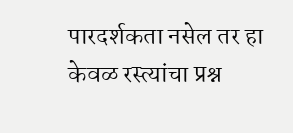पारदर्शकता नसेल तर हा केवळ रस्त्यांचा प्रश्न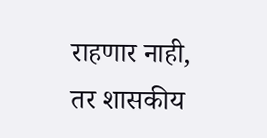राहणार नाही, तर शासकीय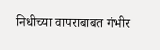निधीच्या वापराबाबत गंभीर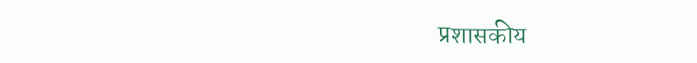प्रशासकीय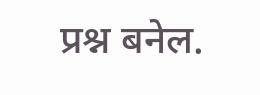प्रश्न बनेल.